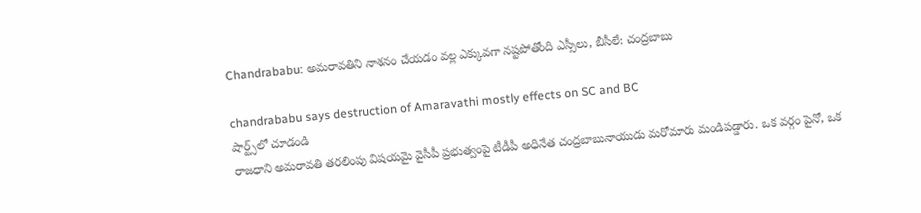Chandrababu: అమరావతిని నాశనం చేయడం వల్ల ఎక్కువగా నష్టపోతోంది ఎస్సీలు, బీసీలే: చంద్రబాబు

chandrababu says destruction of Amaravathi mostly effects on SC and BC
షార్ట్స్‌లో చూడండి
రాజధాని అమరావతి తరలింపు విషయమై వైసీపీ ప్రభుత్వంపై టీడీపీ అధినేత చంద్రబాబునాయుడు మరోమారు మండిపడ్డారు. ఒక వర్గం పైనో, ఒక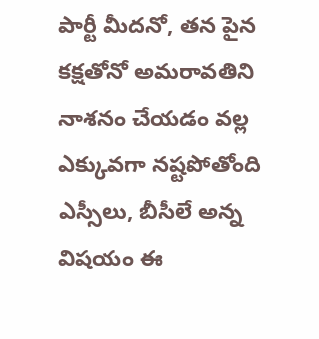పార్టీ మీదనో, తన పైన కక్షతోనో అమరావతిని నాశనం చేయడం వల్ల ఎక్కువగా నష్టపోతోంది ఎస్సీలు, బీసీలే అన్న విషయం ఈ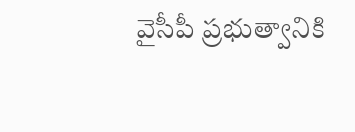వైసీపీ ప్రభుత్వానికి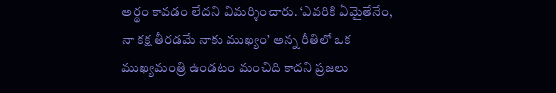అర్థం కావడం లేదని విమర్శించారు. ‘ఎవరికి ఏమైతేనేం, నా కక్ష తీరడమే నాకు ముఖ్యం’ అన్న రీతిలో ఒక ముఖ్యమంత్రి ఉండటం మంచిది కాదని ప్రజలు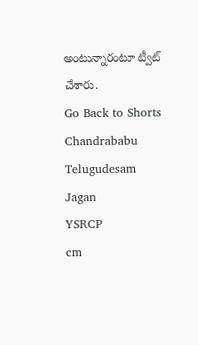అంటున్నారంటూ ట్వీట్ చేశారు.
Go Back to Shorts
Chandrababu
Telugudesam
Jagan
YSRCP
cm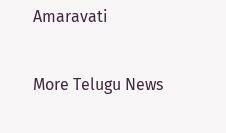Amaravati

More Telugu News